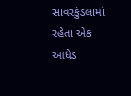સાવરકુંડલામાં રહેતા એક આધેડ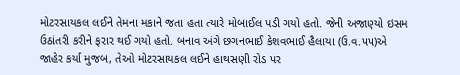મોટરસાયકલ લઈને તેમના મકાને જતા હતા ત્યારે મોબાઈલ પડી ગયો હતો. જેની અજાણ્યો ઇસમ ઉઠાંતરી કરીને ફરાર થઈ ગયો હતો. બનાવ અંગે છગનભાઈ કેશવભાઈ હૈલાયા (ઉ.વ.૫૫)એ જાહેર કર્યા મુજબ, તેઓ મોટરસાયકલ લઈને હાથસણી રોડ પર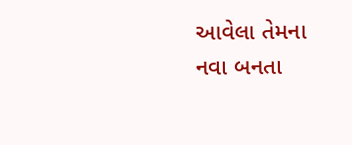આવેલા તેમના નવા બનતા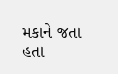મકાને જતા હતા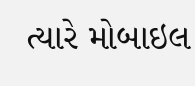ત્યારે મોબાઇલ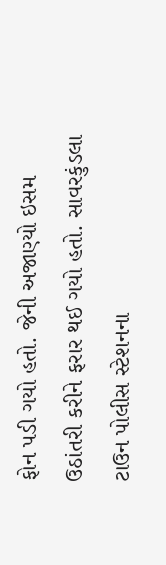ફોન પડી ગયો હતો. જેની અજાણ્યો ઇસમ ઉઠાંતરી કરીને ફરાર થઈ ગયો હતો. સાવરકુંડલા ટાઉન પોલીસ સ્ટેશનના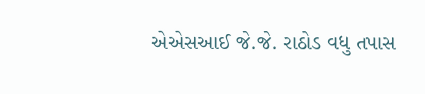એએસઆઈ જે.જે. રાઠોડ વધુ તપાસ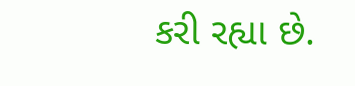કરી રહ્યા છે.